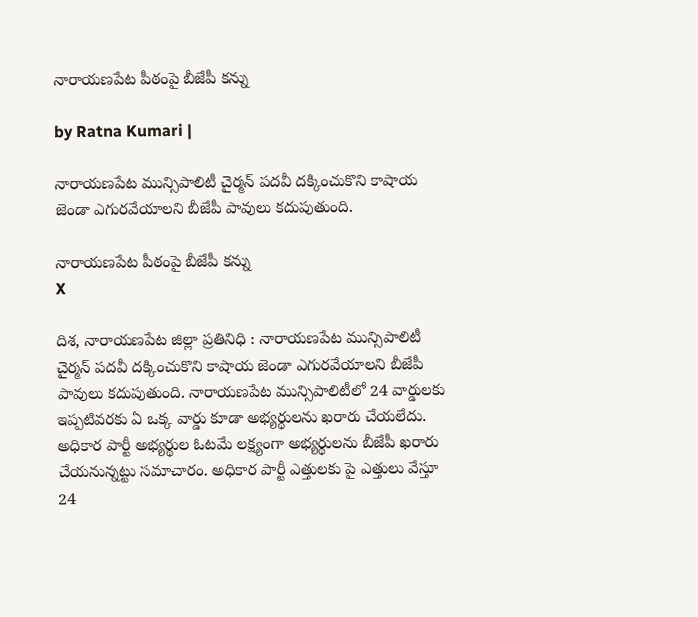నారాయ‌ణ‌పేట పీఠంపై బీజేపీ కన్ను

by Ratna Kumari |

నారాయణపేట మున్సిపాలిటీ చైర్మన్ పదవీ దక్కించుకొని కాషాయ జెండా ఎగురవేయాలని బీజేపీ పావులు కదుపుతుంది.

నారాయ‌ణ‌పేట పీఠంపై బీజేపీ కన్ను
X

దిశ, నారాయణపేట జిల్లా ప్రతినిధి : నారాయణపేట మున్సిపాలిటీ చైర్మన్ పదవీ దక్కించుకొని కాషాయ జెండా ఎగురవేయాలని బీజేపీ పావులు కదుపుతుంది. నారాయణపేట మున్సిపాలిటీలో 24 వార్డులకు ఇప్పటివరకు ఏ ఒక్క వార్డు కూడా అభ్యర్థులను ఖరారు చేయలేదు. అధికార పార్టీ అభ్యర్థుల ఓటమే లక్ష్యంగా అభ్యర్థులను బీజేపీ ఖరారు చేయనున్నట్టు సమాచారం. అధికార పార్టీ ఎత్తులకు పై ఎత్తులు వేస్తూ 24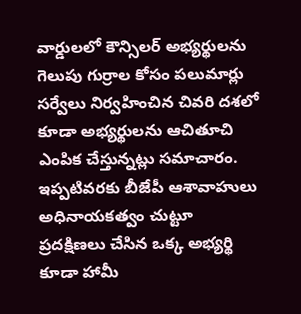వార్డులలో కౌన్సిలర్ అభ్యర్థులను గెలుపు గుర్రాల కోసం పలుమార్లు సర్వేలు నిర్వహించిన చివరి దశలో కూడా అభ్యర్థులను ఆచితూచి ఎంపిక చేస్తున్నట్లు సమాచారం. ఇప్పటివరకు బీజేపీ ఆశావాహులు అధినాయకత్వం చుట్టూ ప్రదక్షిణలు చేసిన ఒక్క అభ్యర్థి కూడా హామీ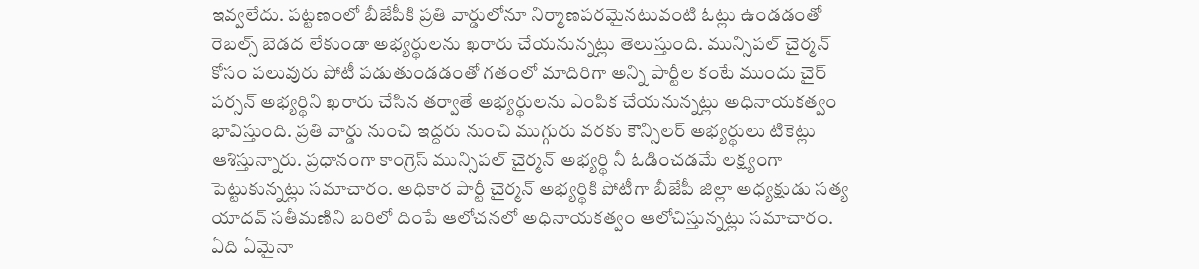ఇవ్వలేదు. పట్టణంలో బీజేపీకి ప్రతి వార్డులోనూ నిర్మాణపరమైనటువంటి ఓట్లు ఉండడంతో రెబల్స్ బెడద లేకుండా అభ్యర్థులను ఖరారు చేయనున్నట్లు తెలుస్తుంది. మున్సిపల్ చైర్మన్ కోసం పలువురు పోటీ పడుతుండడంతో గతంలో మాదిరిగా అన్ని పార్టీల కంటే ముందు చైర్ పర్సన్ అభ్యర్థిని ఖరారు చేసిన తర్వాతే అభ్యర్థులను ఎంపిక చేయనున్నట్లు అధినాయకత్వం భావిస్తుంది. ప్రతి వార్డు నుంచి ఇద్దరు నుంచి ముగ్గురు వరకు కౌన్సిలర్ అభ్యర్థులు టికెట్లు ఆశిస్తున్నారు. ప్రధానంగా కాంగ్రెస్ మున్సిపల్ చైర్మన్ అభ్యర్థి నీ ఓడించడమే లక్ష్యంగా పెట్టుకున్నట్లు సమాచారం. అధికార పార్టీ చైర్మన్ అభ్యర్థికి పోటీగా బీజేపీ జిల్లా అధ్యక్షుడు సత్య యాదవ్ సతీమణిని బరిలో దింపే ఆలోచనలో అధినాయకత్వం ఆలోచిస్తున్నట్లు సమాచారం. ఏది ఏమైనా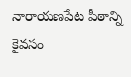నారాయణపేట పీఠాన్ని కైవసం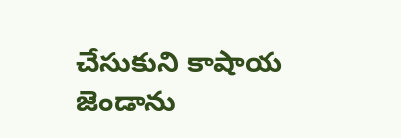చేసుకుని కాషాయ జెండాను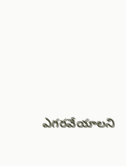ఎగరవేయాలని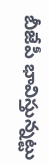బీజేపీ భావిస్తున్న‌ట్టు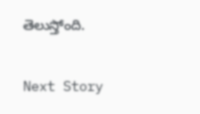తెలుస్తోంది.

Next Story